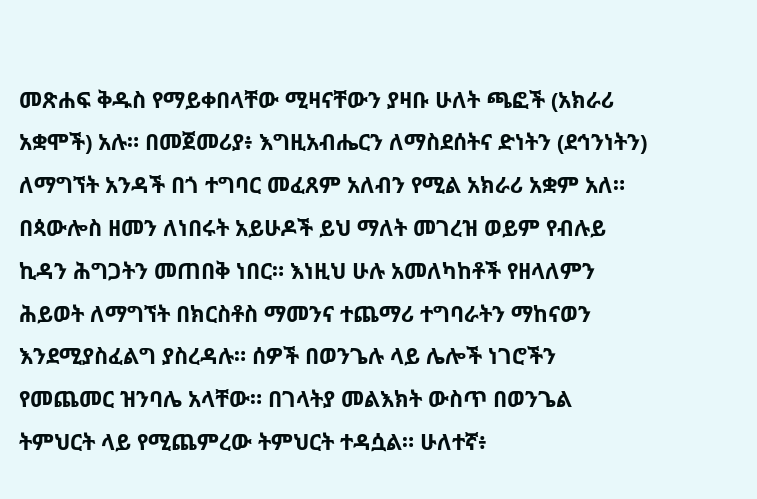መጽሐፍ ቅዱስ የማይቀበላቸው ሚዛናቸውን ያዛቡ ሁለት ጫፎች (አክራሪ አቋሞች) አሉ። በመጀመሪያ፥ እግዚአብሔርን ለማስደሰትና ድነትን (ደኅንነትን) ለማግኘት አንዳች በጎ ተግባር መፈጸም አለብን የሚል አክራሪ አቋም አለ። በጳውሎስ ዘመን ለነበሩት አይሁዶች ይህ ማለት መገረዝ ወይም የብሉይ ኪዳን ሕግጋትን መጠበቅ ነበር። እነዚህ ሁሉ አመለካከቶች የዘላለምን ሕይወት ለማግኘት በክርስቶስ ማመንና ተጨማሪ ተግባራትን ማከናወን እንደሚያስፈልግ ያስረዳሉ። ሰዎች በወንጌሉ ላይ ሌሎች ነገሮችን የመጨመር ዝንባሌ አላቸው። በገላትያ መልእክት ውስጥ በወንጌል ትምህርት ላይ የሚጨምረው ትምህርት ተዳሷል። ሁለተኛ፥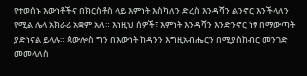የተወሰኑ እውነቶችና በክርስቶስ ላይ እምነት እስካለን ድረስ እንዳሻን ልንኖር እንችላለን የሚል ሌላ አክራሪ አቋም አለ። እነዚህ ሰዎች፣ እምነት እንዳሻን እንድንኖር ነፃ በማውጣት ያድነናል ይላሉ። ጳውሎስ ግን በእውነት ከዳንን እግዚአብሔርን በሚያስከብር መንገድ መመላለስ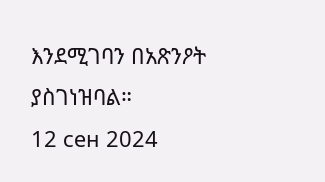እንደሚገባን በአጽንዖት ያስገነዝባል።
12 сен 2024